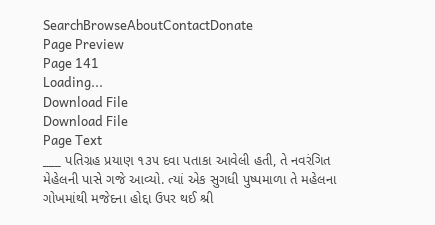SearchBrowseAboutContactDonate
Page Preview
Page 141
Loading...
Download File
Download File
Page Text
___ પતિગ્રહ પ્રયાણ ૧૩૫ દવા પતાકા આવેલી હતી, તે નવરંગિત મેહેલની પાસે ગજે આવ્યો. ત્યાં એક સુગધી પુષ્પમાળા તે મહેલના ગોખમાંથી મજેદના હોદ્દા ઉપર થઈ શ્રી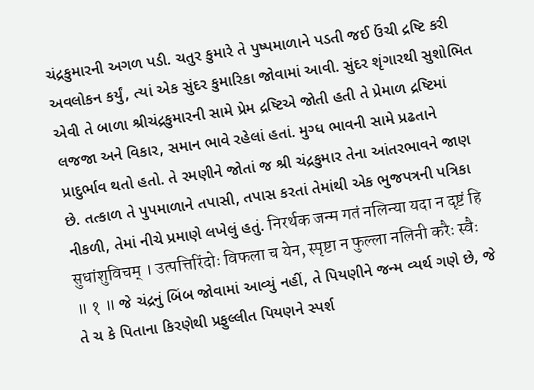ચંદ્રકુમારની અગળ પડી. ચતુર કુમારે તે પુષ્પમાળાને પડતી જઈ ઉંચી દ્રષ્ટિ કરી અવલોકન કર્યું, ત્યાં એક સુંદર કુમારિકા જોવામાં આવી. સુંદર શૃંગારથી સુશોભિત એવી તે બાળા શ્રીચંદ્રકુમારની સામે પ્રેમ દ્રષ્ટિએ જોતી હતી તે પ્રેમાળ દ્રષ્ટિમાં લજજા અને વિકાર, સમાન ભાવે રહેલાં હતાં. મુગ્ધ ભાવની સામે પ્રઢતાને પ્રાદુર્ભાવ થતો હતો. તે રમણીને જોતાં જ શ્રી ચંદ્રકુમાર તેના આંતરભાવને જાણ છે. તત્કાળ તે પુપમાળાને તપાસી, તપાસ કરતાં તેમાંથી એક ભુજપત્રની પત્રિકા નીકળી, તેમાં નીચે પ્રમાણે લખેલું હતું. निरर्थक जन्म गतं नलिन्या यदा न दृष्टं हि सुधांशुविचम् । उत्पत्तिरिंदोः विफला च येन, स्पृष्टा न फुल्ला नलिनी करैः स्वैः ॥ १ ॥ જે ચંદ્રનું બિંબ જોવામાં આવ્યું નહીં, તે પિયણીને જન્મ વ્યર્થ ગણે છે, જે તે ચ કે પિતાના કિરણેથી પ્રફુલ્લીત પિયણને સ્પર્શ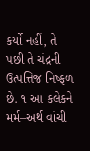કર્યો નહીં, તે પછી તે ચંદ્રની ઉત્પત્તિજ નિષ્ફળ છે. ૧ આ કલેકને મર્મ–અર્થ વાંચી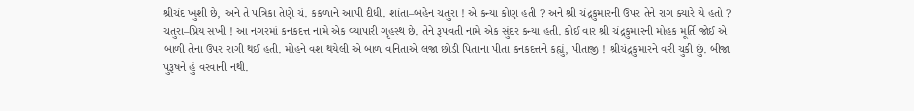શ્રીચંદ ખુશી છે, અને તે પત્રિકા તેણે ચં. કકળાને આપી દીધી. શાંતા–બહેન ચતુરા ! એ કન્યા કોણ હતી ? અને શ્રી ચંદ્રકુમારની ઉપર તેને રાગ ક્યારે યે હતો ? ચતુરા–પ્રિય સખી ! આ નગરમાં કનકદત્ત નામે એક વ્યાપારી ગૃહસ્થ છે. તેને રૂપવતી નામે એક સુંદર કન્યા હતી. કોઈ વાર શ્રી ચંદ્રકુમારની મોહક મૂર્તિ જોઈ એ બાળી તેના ઉપર રાગી થઈ હતી. મોહને વશ થયેલી એ બાળ વનિતાએ લજા છોડી પિતાના પીતા કનકદત્તને કહ્યું, પીતાજી ! શ્રીચંદ્રકુમારને વરી ચુકી છું. બીજા પુરૂષને હું વરવાની નથી.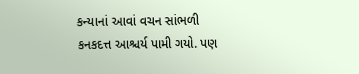કન્યાનાં આવાં વચન સાંભળી કનકદત્ત આશ્ચર્ય પામી ગયો. પણ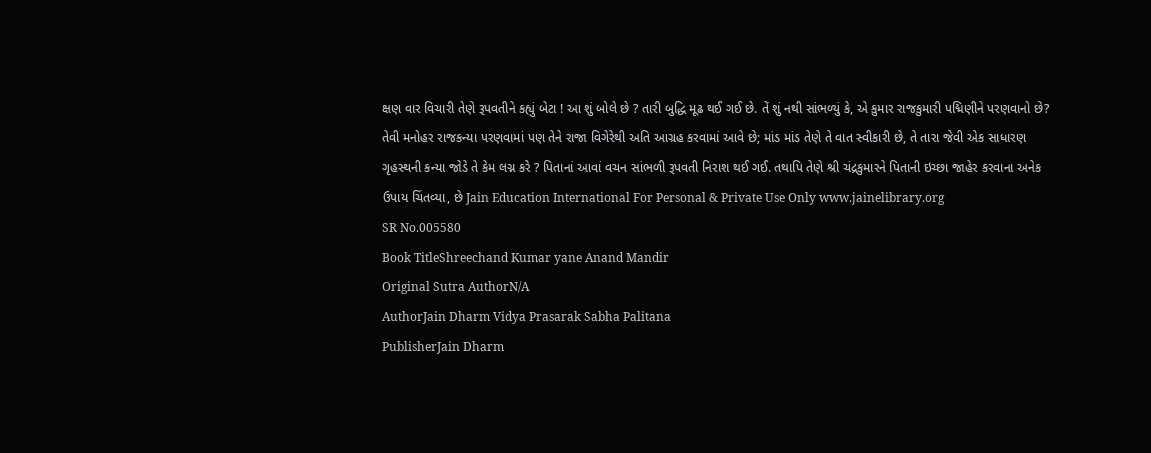ક્ષણ વાર વિચારી તેણે રૂપવતીને કહ્યું બેટા ! આ શું બોલે છે ? તારી બુદ્ધિ મૂઢ થઈ ગઈ છે. તેં શું નથી સાંભળ્યું કે, એ કુમાર રાજકુમારી પદ્મિણીને પરણવાનો છે? તેવી મનોહર રાજકન્યા પરણવામાં પણ તેને રાજા વિગેરેથી અતિ આગ્રહ કરવામાં આવે છે; માંડ માંડ તેણે તે વાત સ્વીકારી છે, તે તારા જેવી એક સાધારણ ગૃહસ્થની કન્યા જોડે તે કેમ લગ્ન કરે ? પિતાનાં આવાં વચન સાંભળી રૂપવતી નિરાશ થઈ ગઈ. તથાપિ તેણે શ્રી ચંદ્રકુમારને પિતાની ઇચ્છા જાહેર કરવાના અનેક ઉપાય ચિંતવ્યા, છે Jain Education International For Personal & Private Use Only www.jainelibrary.org
SR No.005580
Book TitleShreechand Kumar yane Anand Mandir
Original Sutra AuthorN/A
AuthorJain Dharm Vidya Prasarak Sabha Palitana
PublisherJain Dharm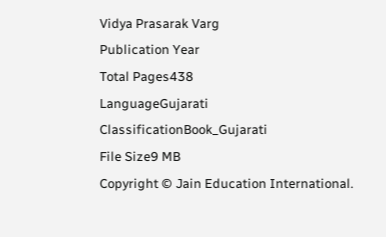Vidya Prasarak Varg
Publication Year
Total Pages438
LanguageGujarati
ClassificationBook_Gujarati
File Size9 MB
Copyright © Jain Education International.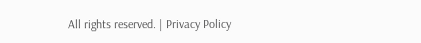All rights reserved. | Privacy Policy